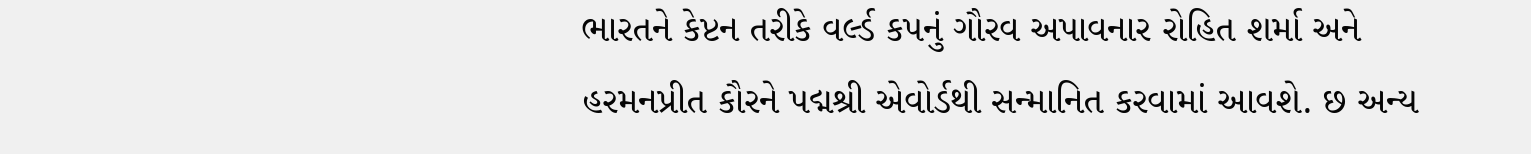ભારતને કેપ્ટન તરીકે વર્લ્ડ કપનું ગૌરવ અપાવનાર રોહિત શર્મા અને હરમનપ્રીત કૌરને પદ્મશ્રી એવોર્ડથી સન્માનિત કરવામાં આવશે. છ અન્ય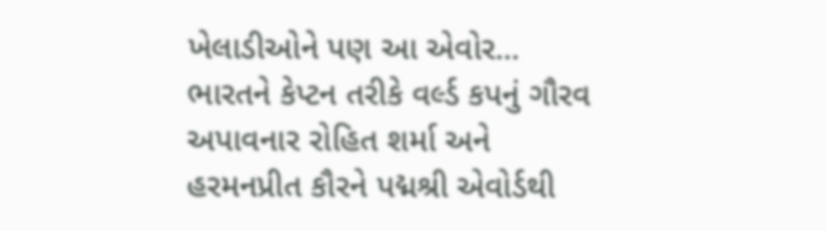ખેલાડીઓને પણ આ એવોર...
ભારતને કેપ્ટન તરીકે વર્લ્ડ કપનું ગૌરવ અપાવનાર રોહિત શર્મા અને હરમનપ્રીત કૌરને પદ્મશ્રી એવોર્ડથી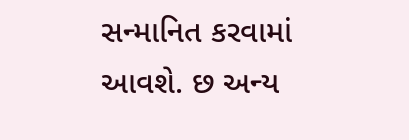સન્માનિત કરવામાં આવશે. છ અન્ય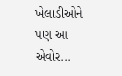ખેલાડીઓને પણ આ એવોર...